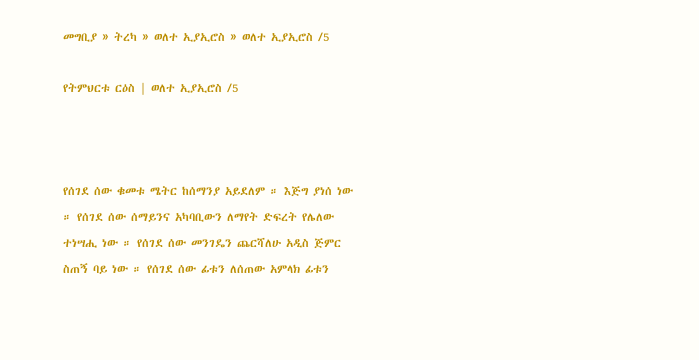መግቢያ » ትረካ » ወለተ ኢያኢሮስ » ወለተ ኢያኢሮስ /5

የትምህርቱ ርዕስ | ወለተ ኢያኢሮስ /5



የሰገደ ሰው ቁመቱ ሜትር ከሰማንያ አይደለም ። እጅግ ያነሰ ነው ። የሰገደ ሰው ሰማይንና አካባቢውን ለማየት ድፍረት የሌለው ተነሣሒ ነው ። የሰገደ ሰው መንገዴን ጨርሻለሁ አዲስ ጅምር ስጠኝ ባይ ነው ። የሰገደ ሰው ፊቱን ለሰጠው አምላክ ፊቱን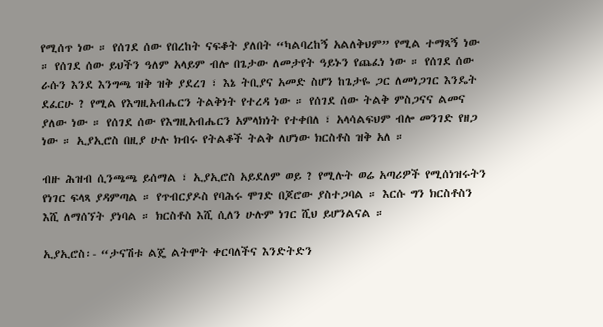የሚሰጥ ነው ። የሰገደ ሰው የበረከት ናፍቆት ያለበት “ካልባረከኝ አልለቅህም” የሚል ተማጻኝ ነው ። የሰገደ ሰው ይህችን ዓለም አላይም ብሎ በጌታው ለመታየት ዓይኑን የጨፈነ ነው ። የሰገደ ሰው ራሱን እንደ እንግጫ ዝቅ ዝቅ ያደረገ ፣ እኔ ትቢያና አመድ ስሆን ከጌታዬ ጋር ለመነጋገር እንዴት ደፈርሁ ? የሚል የእግዚአብሔርን ትልቅነት የተረዳ ነው ። የሰገደ ሰው ትልቅ ምስጋናና ልመና ያለው ነው ። የሰገደ ሰው የእግዚአብሔርን አምላክነት የተቀበለ ፣ አላሳልፍህም ብሎ መንገድ የዘጋ ነው ። ኢያኢሮስ በዚያ ሁሉ ክብሩ የትልቆች ትልቅ ለሆነው ክርስቶስ ዝቅ አለ ።

ብዙ ሕዝብ ሲንጫጫ ይሰማል ፣ ኢያኢሮስ አይደለም ወይ ? የሚሉት ወሬ አጣሪዎች የሚሰነዝሩትን የነገር ፍላጻ ያዳምጣል ። የጥብርያዶስ የባሕሩ ሞገድ በጆሮው ያስተጋባል ። እርሱ ግን ክርስቶስን እሺ ለማሰኘት ያነባል ። ክርስቶስ እሺ ሲለን ሁሉም ነገር ሺህ ይሆንልናል ።

ኢያኢሮስ፡- “ታናሽቱ ልጄ ልትሞት ቀርባለችና እንድትድን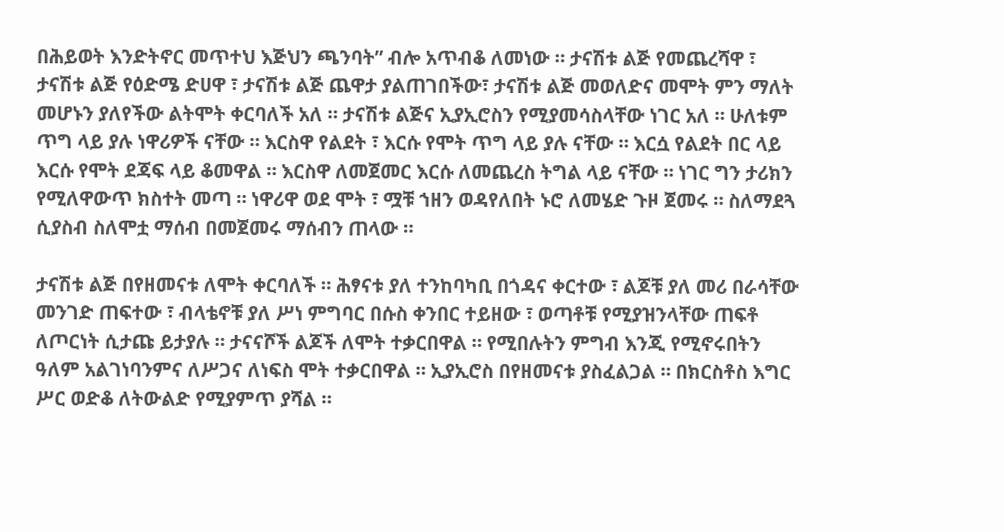በሕይወት እንድትኖር መጥተህ እጅህን ጫንባት” ብሎ አጥብቆ ለመነው ። ታናሽቱ ልጅ የመጨረሻዋ ፣ ታናሽቱ ልጅ የዕድሜ ድሀዋ ፣ ታናሽቱ ልጅ ጨዋታ ያልጠገበችው፣ ታናሽቱ ልጅ መወለድና መሞት ምን ማለት መሆኑን ያለየችው ልትሞት ቀርባለች አለ ። ታናሽቱ ልጅና ኢያኢሮስን የሚያመሳስላቸው ነገር አለ ። ሁለቱም ጥግ ላይ ያሉ ነዋሪዎች ናቸው ። እርስዋ የልደት ፣ እርሱ የሞት ጥግ ላይ ያሉ ናቸው ። እርሷ የልደት በር ላይ እርሱ የሞት ደጃፍ ላይ ቆመዋል ። እርስዋ ለመጀመር እርሱ ለመጨረስ ትግል ላይ ናቸው ። ነገር ግን ታሪክን የሚለዋውጥ ክስተት መጣ ። ነዋሪዋ ወደ ሞት ፣ ሟቹ ኀዘን ወዳየለበት ኑሮ ለመሄድ ጉዞ ጀመሩ ። ስለማደጓ ሲያስብ ስለሞቷ ማሰብ በመጀመሩ ማሰብን ጠላው ።

ታናሽቱ ልጅ በየዘመናቱ ለሞት ቀርባለች ። ሕፃናቱ ያለ ተንከባካቢ በጎዳና ቀርተው ፣ ልጆቹ ያለ መሪ በራሳቸው መንገድ ጠፍተው ፣ ብላቴኖቹ ያለ ሥነ ምግባር በሱስ ቀንበር ተይዘው ፣ ወጣቶቹ የሚያዝንላቸው ጠፍቶ ለጦርነት ሲታጩ ይታያሉ ። ታናናሾች ልጆች ለሞት ተቃርበዋል ። የሚበሉትን ምግብ እንጂ የሚኖሩበትን ዓለም አልገነባንምና ለሥጋና ለነፍስ ሞት ተቃርበዋል ። ኢያኢሮስ በየዘመናቱ ያስፈልጋል ። በክርስቶስ እግር ሥር ወድቆ ለትውልድ የሚያምጥ ያሻል ።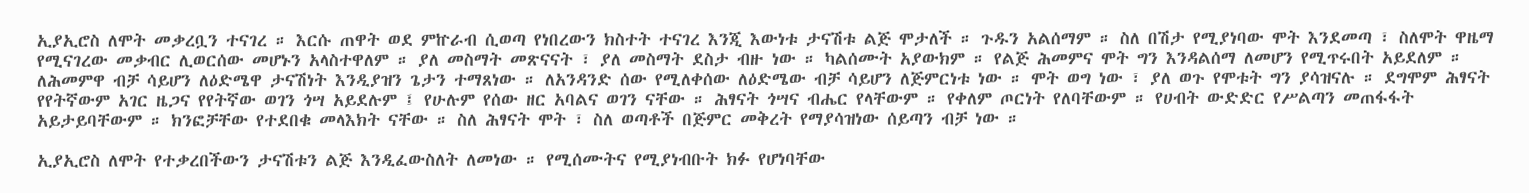ኢያኢሮስ ለሞት መቃረቧን ተናገረ ። እርሱ ጠዋት ወደ ምኵራብ ሲወጣ የነበረውን ክስተት ተናገረ እንጂ እውነቱ ታናሽቱ ልጅ ሞታለች ። ጉዱን አልሰማም ። ስለ በሽታ የሚያነባው ሞት እንደመጣ ፣ ስለሞት ዋዜማ የሚናገረው መቃብር ሊወርሰው መሆኑን አላስተዋለም ። ያለ መስማት መጽናናት ፣ ያለ መስማት ደስታ ብዙ ነው ። ካልሰሙት አያውክም ። የልጅ ሕመምና ሞት ግን እንዳልሰማ ለመሆን የሚጥሩበት አይደለም ። ለሕመምዋ ብቻ ሳይሆን ለዕድሜዋ ታናሽነት እንዲያዝን ጌታን ተማጸነው ። ለአንዳንድ ሰው የሚለቀሰው ለዕድሜው ብቻ ሳይሆን ለጅምርነቱ ነው ። ሞት ወግ ነው ፣ ያለ ወጉ የሞቱት ግን ያሳዝናሉ ። ደግሞም ሕፃናት የየትኛውም አገር ዜጋና የየትኛው ወገን ጎሣ አይደሉም ፤ የሁሉም የሰው ዘር አባልና ወገን ናቸው ። ሕፃናት ጎሣና ብሔር የላቸውም ። የቀለም ጦርነት የለባቸውም ። የሀብት ውድድር የሥልጣን መጠፋፋት አይታይባቸውም ። ክንፎቻቸው የተደበቁ መላእክት ናቸው ። ስለ ሕፃናት ሞት ፣ ስለ ወጣቶች በጅምር መቅረት የማያሳዝነው ሰይጣን ብቻ ነው ።

ኢያኢሮስ ለሞት የተቃረበችውን ታናሽቱን ልጅ እንዲፈውስለት ለመነው ። የሚሰሙትና የሚያነብቡት ክፉ የሆነባቸው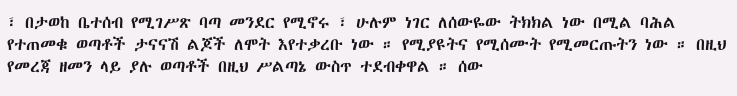፣ በታወከ ቤተሰብ የሚገሥጽ ባጣ መንደር የሚኖሩ ፣ ሁሉም ነገር ለሰውዬው ትክክል ነው በሚል ባሕል የተጠመቁ ወጣቶች ታናናሽ ልጆች ለሞት እየተቃረቡ ነው ። የሚያዩትና የሚሰሙት የሚመርጡትን ነው ። በዚህ የመረጃ ዘመን ላይ ያሉ ወጣቶች በዚህ ሥልጣኔ ውስጥ ተደብቀዋል ። ሰው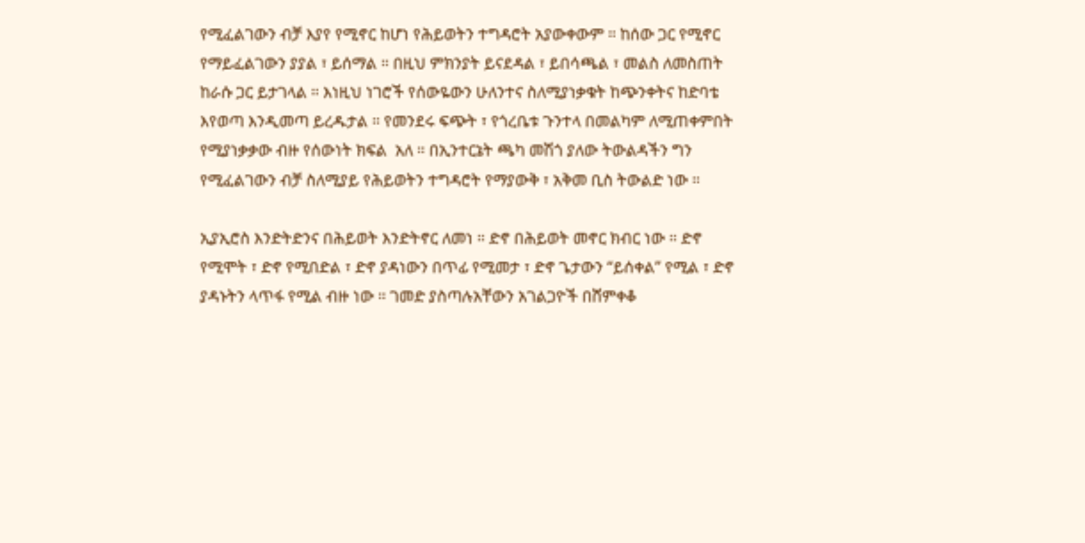የሚፈልገውን ብቻ እያየ የሚኖር ከሆነ የሕይወትን ተግዳሮት አያውቀውም ። ከሰው ጋር የሚኖር የማይፈልገውን ያያል ፣ ይሰማል ። በዚህ ምክንያት ይናደዳል ፣ ይበሳጫል ፣ መልስ ለመስጠት ከራሱ ጋር ይታገላል ። እነዚህ ነገሮች የሰውዬውን ሁለንተና ስለሚያነቃቁት ከጭንቀትና ከድባቴ እየወጣ እንዲመጣ ይረዱታል ። የመንደሩ ፍጭት ፣ የጎረቤቱ ጉንተላ በመልካም ለሚጠቀምበት የሚያነቃቃው ብዙ የሰውነት ክፍል  አለ ። በኢንተርኔት ጫካ መሽጎ ያለው ትውልዳችን ግን የሚፈልገውን ብቻ ስለሚያይ የሕይወትን ተግዳሮት የማያውቅ ፣ አቅመ ቢስ ትውልድ ነው ።

ኢያኢሮስ እንድትድንና በሕይወት እንድትኖር ለመነ ። ድኖ በሕይወት መኖር ክብር ነው ። ድኖ የሚሞት ፣ ድኖ የሚበድል ፣ ድኖ ያዳነውን በጥፊ የሚመታ ፣ ድኖ ጌታውን “ይሰቀል” የሚል ፣ ድኖ ያዳኑትን ላጥፋ የሚል ብዙ ነው ። ገመድ ያስጣሉአቸውን አገልጋዮች በሸምቀቆ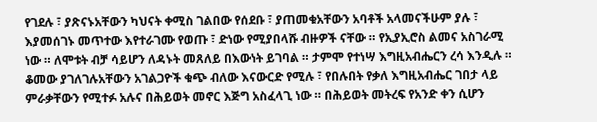የገደሉ ፣ ያጽናኑአቸውን ካህናት ቀሚስ ገልበው የሰደቡ ፣ ያጠመቁአቸውን አባቶች አላመናችሁም ያሉ ፣ እያመሰገኑ መጥተው እየተራገሙ የወጡ ፣ ድነው የሚያበላሹ ብዙዎች ናቸው ። የኢያኢሮስ ልመና አስገራሚ ነው ። ለሞቱት ብቻ ሳይሆን ለዳኑት መጸለይ በእውነት ይገባል ። ታምሞ የተነሣ እግዚአብሔርን ረሳ እንዲሉ ። ቆመው ያገለገሉአቸውን አገልጋዮች ቁጭ ብለው እናውርድ የሚሉ ፣ የበሉበት የቃለ እግዚአብሔር ገበታ ላይ ምራቃቸውን የሚተፉ አሉና በሕይወት መኖር እጅግ አስፈላጊ ነው ። በሕይወት መትረፍ የአንድ ቀን ሲሆን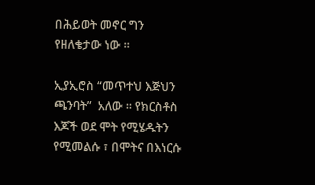በሕይወት መኖር ግን የዘለቄታው ነው ።

ኢያኢሮስ “መጥተህ እጅህን ጫንባት”  አለው ። የክርስቶስ እጆች ወደ ሞት የሚሄዱትን የሚመልሱ ፣ በሞትና በእነርሱ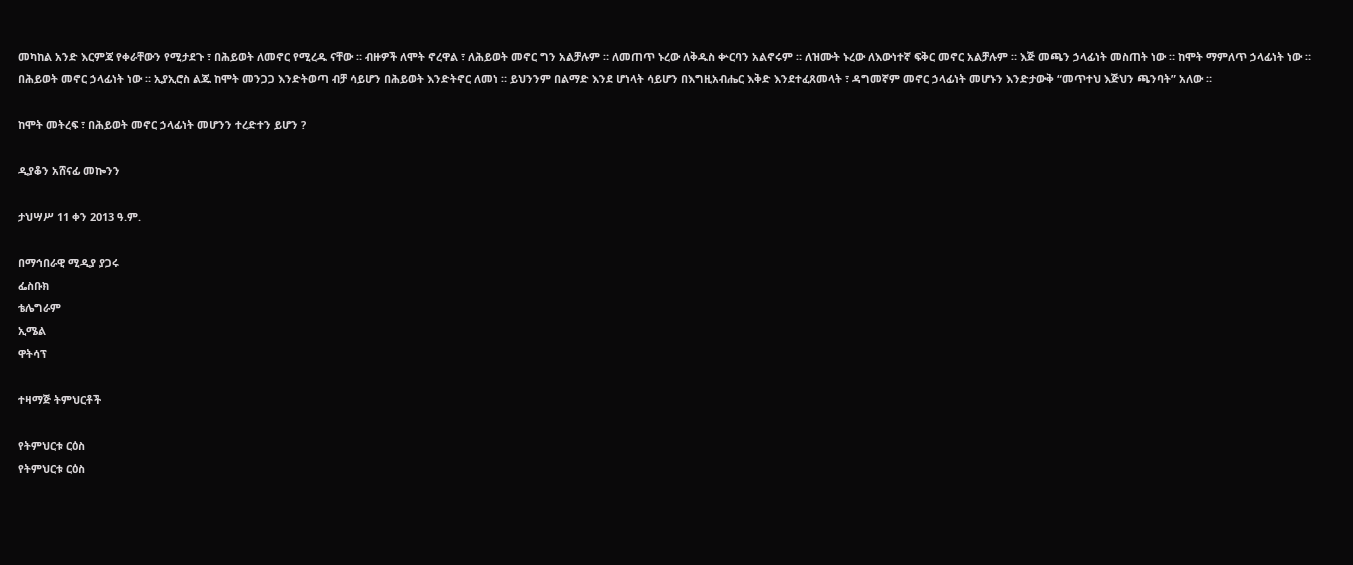መካከል አንድ እርምጃ የቀራቸውን የሚታደጉ ፣ በሕይወት ለመኖር የሚረዱ ናቸው ። ብዙዎች ለሞት ኖረዋል ፣ ለሕይወት መኖር ግን አልቻሉም ። ለመጠጥ ኑረው ለቅዱስ ቍርባን አልኖሩም ። ለዝሙት ኑረው ለእውነተኛ ፍቅር መኖር አልቻሉም ። እጅ መጫን ኃላፊነት መስጠት ነው ። ከሞት ማምለጥ ኃላፊነት ነው ። በሕይወት መኖር ኃላፊነት ነው ። ኢያኢሮስ ልጁ ከሞት መንጋጋ እንድትወጣ ብቻ ሳይሆን በሕይወት እንድትኖር ለመነ ። ይህንንም በልማድ እንደ ሆነላት ሳይሆን በእግዚአብሔር እቅድ እንደተፈጸመላት ፣ ዳግመኛም መኖር ኃላፊነት መሆኑን እንድታውቅ “መጥተህ እጅህን ጫንባት” አለው ።

ከሞት መትረፍ ፣ በሕይወት መኖር ኃላፊነት መሆንን ተረድተን ይሆን ?

ዲያቆን አሸናፊ መኰንን

ታህሣሥ 11 ቀን 2013 ዓ.ም.

በማኅበራዊ ሚዲያ ያጋሩ
ፌስቡክ
ቴሌግራም
ኢሜል
ዋትሳፕ

ተዛማጅ ትምህርቶች

የትምህርቱ ርዕስ
የትምህርቱ ርዕስ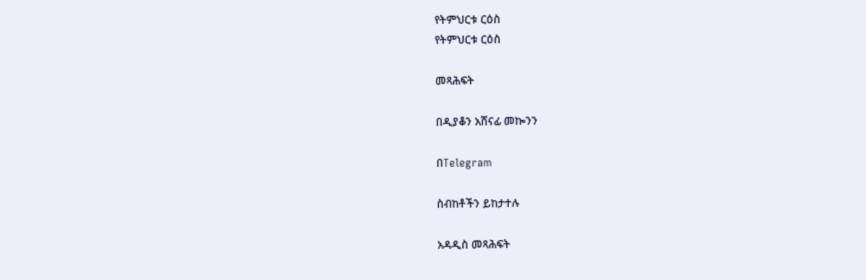የትምህርቱ ርዕስ
የትምህርቱ ርዕስ

መጻሕፍት

በዲያቆን አሸናፊ መኰንን

በTelegram

ስብከቶችን ይከታተሉ

አዳዲስ መጻሕፍት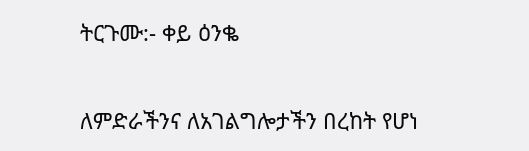ትርጉሙ:- ቀይ ዕንቈ

ለምድራችንና ለአገልግሎታችን በረከት የሆነ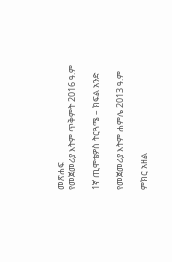መጽሐፍ
የመጀመሪያ እትም ጥቅምት 2016 ዓ.ም

1ኛ ጢሞቴዎስ ትርጓሜ – ክፍል አንድ

የመጀመሪያ እትም ሐምሌ 2013 ዓ.ም

ምክር አዘል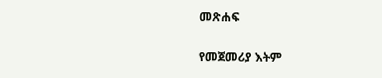መጽሐፍ

የመጀመሪያ እትም